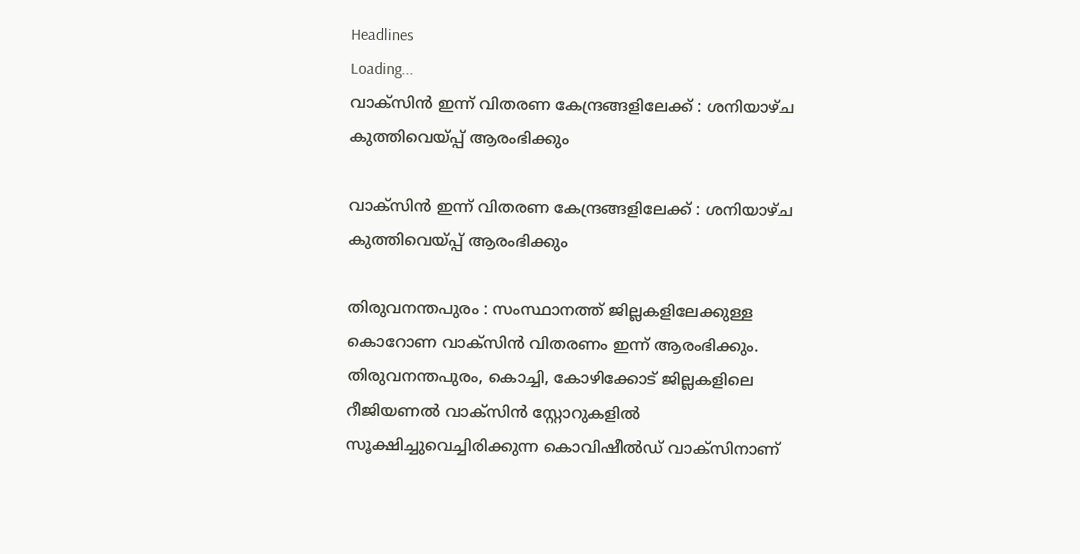Headlines
Loading...
വാക്‌സിൻ ഇന്ന് വിതരണ കേന്ദ്രങ്ങളിലേക്ക് : ശനിയാഴ്ച കുത്തിവെയ്പ്പ് ആരംഭിക്കും

വാക്‌സിൻ ഇന്ന് വിതരണ കേന്ദ്രങ്ങളിലേക്ക് : ശനിയാഴ്ച കുത്തിവെയ്പ്പ് ആരംഭിക്കും

തിരുവനന്തപുരം : സംസ്ഥാനത്ത് ജില്ലകളിലേക്കുള്ള കൊറോണ വാക്‌സിൻ വിതരണം ഇന്ന് ആരംഭിക്കും. തിരുവനന്തപുരം, കൊച്ചി, കോഴിക്കോട് ജില്ലകളിലെ റീജിയണൽ വാക്സിൻ സ്റ്റോറുകളിൽ സൂക്ഷിച്ചുവെച്ചിരിക്കുന്ന കൊവിഷീൽഡ് വാക്‌സിനാണ്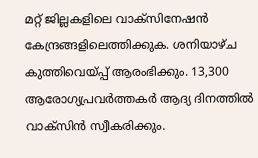മറ്റ് ജില്ലകളിലെ വാക്‌സിനേഷൻ കേന്ദ്രങ്ങളിലെത്തിക്കുക. ശനിയാഴ്ച കുത്തിവെയ്പ്പ് ആരംഭിക്കും. 13,300 ആരോഗ്യപ്രവർത്തകർ ആദ്യ ദിനത്തിൽ വാക്‌സിൻ സ്വീകരിക്കും.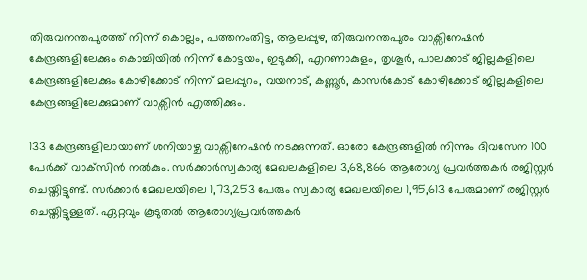തിരുവനന്തപുരത്ത് നിന്ന് കൊല്ലം, പത്തനംതിട്ട, ആലപ്പുഴ, തിരുവനന്തപുരം വാക്സിനേഷൻ കേന്ദ്രങ്ങളിലേക്കും കൊച്ചിയിൽ നിന്ന് കോട്ടയം, ഇടുക്കി, എറണാകുളം, തൃശൂർ, പാലക്കാട് ജില്ലകളിലെ കേന്ദ്രങ്ങളിലേക്കും കോഴിക്കോട് നിന്ന് മലപ്പുറം, വയനാട്, കണ്ണൂർ, കാസർകോട് കോഴിക്കോട് ജില്ലകളിലെ കേന്ദ്രങ്ങളിലേക്കുമാണ് വാക്സിൻ എത്തിക്കും.

133 കേന്ദ്രങ്ങളിലായാണ് ശനിയാഴ്ച വാക്സിനേഷൻ നടക്കുന്നത്. ഓരോ കേന്ദ്രങ്ങളിൽ നിന്നും ദിവസേന 100 പേർക്ക് വാക്‌സിൻ നൽകും. സർക്കാർസ്വകാര്യ മേഖലകളിലെ 3,68,866 ആരോഗ്യ പ്രവർത്തകർ രജിസ്റ്റർ ചെയ്തിട്ടുണ്ട്. സർക്കാർ മേഖലയിലെ 1,73,253 പേരും സ്വകാര്യ മേഖലയിലെ 1,95,613 പേരുമാണ് രജിസ്റ്റർ ചെയ്തിട്ടുള്ളത്. ഏറ്റവും കൂടുതൽ ആരോഗ്യപ്രവർത്തകർ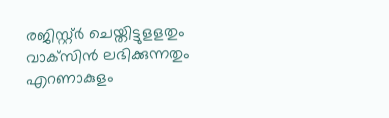രജിസ്റ്റ്ർ ചെയ്തിട്ടുളളതും വാക്‌സിൻ ലഭിക്കുന്നതും എറണാകുളം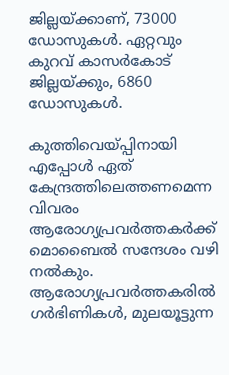ജില്ലയ്ക്കാണ്, 73000 ഡോസുകൾ. ഏറ്റവും കുറവ് കാസർകോട് ജില്ലയ്ക്കും, 6860 ഡോസുകൾ.

കുത്തിവെയ്പ്പിനായി എപ്പോൾ ഏത് കേന്ദ്രത്തിലെത്തണമെന്ന വിവരം ആരോഗ്യപ്രവർത്തകർക്ക് മൊബൈൽ സന്ദേശം വഴി നൽകും. ആരോഗ്യപ്രവർത്തകരിൽ ഗർഭിണികൾ, മുലയൂട്ടുന്ന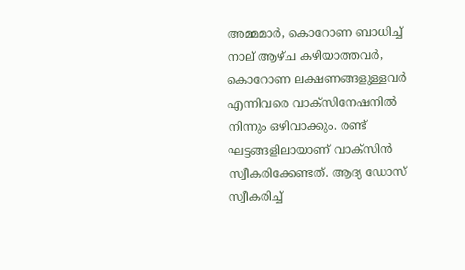അമ്മമാർ, കൊറോണ ബാധിച്ച് നാല് ആഴ്ച കഴിയാത്തവർ, കൊറോണ ലക്ഷണങ്ങളുള്ളവർ എന്നിവരെ വാക്‌സിനേഷനിൽ നിന്നും ഒഴിവാക്കും. രണ്ട് ഘട്ടങ്ങളിലായാണ് വാക്‌സിൻ സ്വീകരിക്കേണ്ടത്. ആദ്യ ഡോസ് സ്വീകരിച്ച്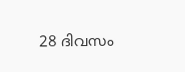28 ദിവസം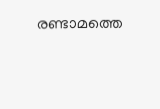രണ്ടാമത്തെ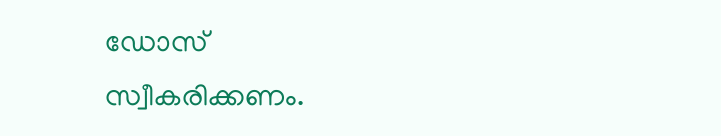ഡോസ് സ്വീകരിക്കണം.